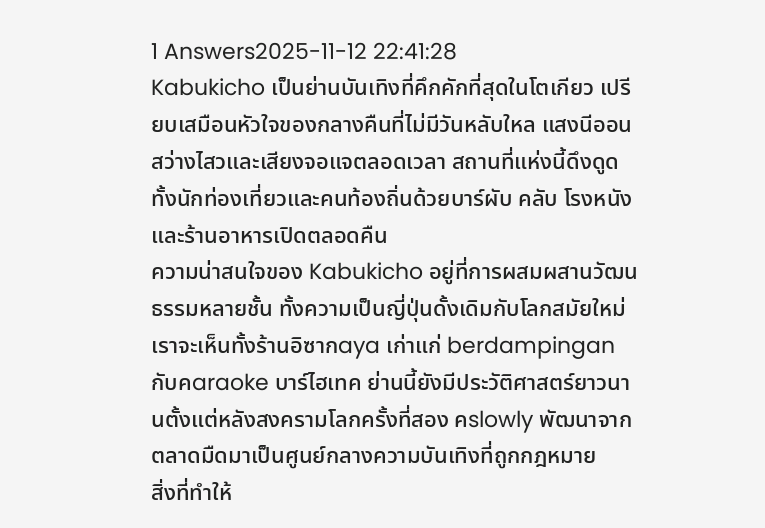1 Answers2025-11-12 22:41:28
Kabukicho เป็นย่านบันเทิงที่คึกคักที่สุดในโตเกียว เปรียบเสมือนหัวใจของกลางคืนที่ไม่มีวันหลับใหล แสงนีออนสว่างไสวและเสียงจอแจตลอดเวลา สถานที่แห่งนี้ดึงดูดทั้งนักท่องเที่ยวและคนท้องถิ่นด้วยบาร์ผับ คลับ โรงหนัง และร้านอาหารเปิดตลอดคืน
ความน่าสนใจของ Kabukicho อยู่ที่การผสมผสานวัฒนธรรมหลายชั้น ทั้งความเป็นญี่ปุ่นดั้งเดิมกับโลกสมัยใหม่ เราจะเห็นทั้งร้านอิซากaya เก่าแก่ berdampingan กับคaraoke บาร์ไฮเทค ย่านนี้ยังมีประวัติศาสตร์ยาวนานตั้งแต่หลังสงครามโลกครั้งที่สอง คslowly พัฒนาจากตลาดมืดมาเป็นศูนย์กลางความบันเทิงที่ถูกกฎหมาย
สิ่งที่ทำให้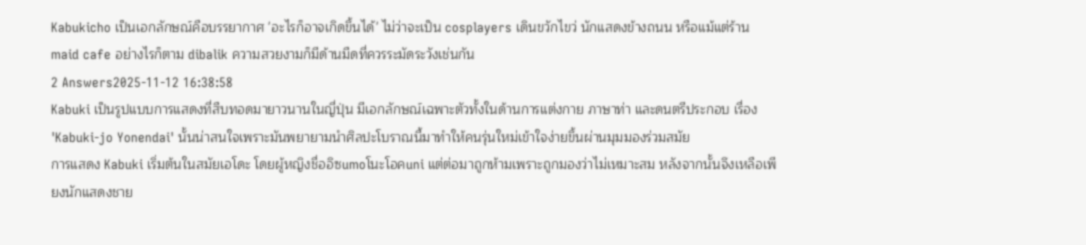Kabukicho เป็นเอกลักษณ์คือบรรยากาศ 'อะไรก็อาจเกิดขึ้นได้' ไม่ว่าจะเป็น cosplayers เดินขวักไขว่ นักแสดงข้างถนน หรือแม้แต่ร้าน maid cafe อย่างไรก็ตาม dibalik ความสวยงามก็มีด้านมืดที่ควรระมัดระวังเช่นกัน
2 Answers2025-11-12 16:38:58
Kabuki เป็นรูปแบบการแสดงที่สืบทอดมายาวนานในญี่ปุ่น มีเอกลักษณ์เฉพาะตัวทั้งในด้านการแต่งกาย ภาษาท่า และดนตรีประกอบ เรื่อง 'Kabuki-jo Yonendai' นั้นน่าสนใจเพราะมันพยายามนำศิลปะโบราณนี้มาทำให้คนรุ่นใหม่เข้าใจง่ายขึ้นผ่านมุมมองร่วมสมัย
การแสดง Kabuki เริ่มต้นในสมัยเอโดะ โดยผู้หญิงชื่ออิซumoโนะโอคuni แต่ต่อมาถูกห้ามเพราะถูกมองว่าไม่เหมาะสม หลังจากนั้นจึงเหลือเพียงนักแสดงชาย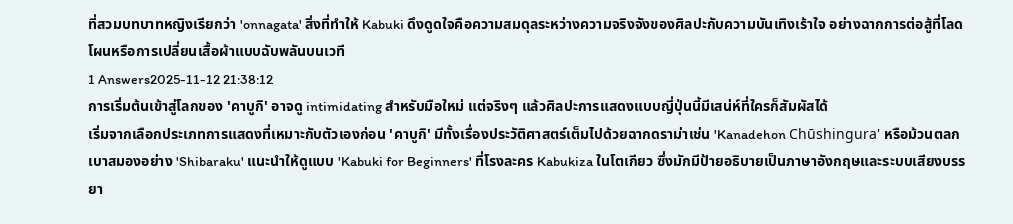ที่สวมบทบาทหญิงเรียกว่า 'onnagata' สิ่งที่ทำให้ Kabuki ดึงดูดใจคือความสมดุลระหว่างความจริงจังของศิลปะกับความบันเทิงเร้าใจ อย่างฉากการต่อสู้ที่โลดโผนหรือการเปลี่ยนเสื้อผ้าแบบฉับพลันบนเวที
1 Answers2025-11-12 21:38:12
การเริ่มต้นเข้าสู่โลกของ 'คาบูกิ' อาจดู intimidating สำหรับมือใหม่ แต่จริงๆ แล้วศิลปะการแสดงแบบญี่ปุ่นนี้มีเสน่ห์ที่ใครก็สัมผัสได้
เริ่มจากเลือกประเภทการแสดงที่เหมาะกับตัวเองก่อน 'คาบูกิ' มีทั้งเรื่องประวัติศาสตร์เต็มไปด้วยฉากดราม่าเช่น 'Kanadehon Chūshingura' หรือม้วนตลกเบาสมองอย่าง 'Shibaraku' แนะนำให้ดูแบบ 'Kabuki for Beginners' ที่โรงละคร Kabukiza ในโตเกียว ซึ่งมักมีป้ายอธิบายเป็นภาษาอังกฤษและระบบเสียงบรรยา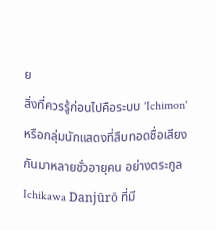ย
สิ่งที่ควรรู้ก่อนไปคือระบบ 'Ichimon' หรือกลุ่มนักแสดงที่สืบทอดชื่อเสียงกันมาหลายชั่วอายุคน อย่างตระกูล Ichikawa Danjūrō ที่มี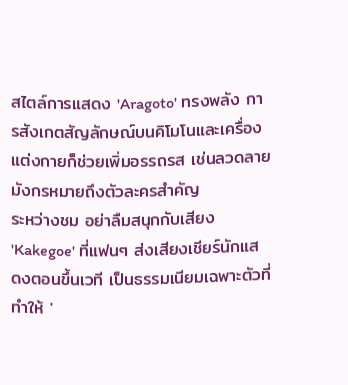สไตล์การแสดง 'Aragoto' ทรงพลัง การสังเกตสัญลักษณ์บนคิโมโนและเครื่องแต่งกายก็ช่วยเพิ่มอรรถรส เช่นลวดลายมังกรหมายถึงตัวละครสำคัญ
ระหว่างชม อย่าลืมสนุกกับเสียง 'Kakegoe' ที่แฟนๆ ส่งเสียงเชียร์นักแสดงตอนขึ้นเวที เป็นธรรมเนียมเฉพาะตัวที่ทำให้ '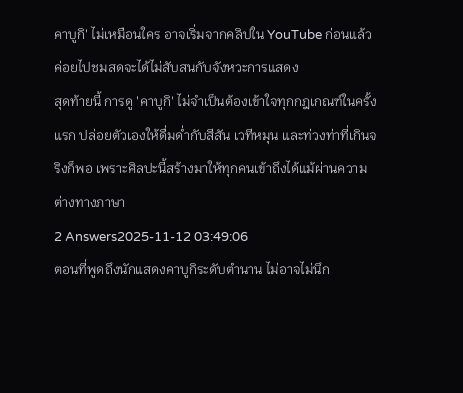คาบูกิ' ไม่เหมือนใคร อาจเริ่มจากคลิปใน YouTube ก่อนแล้วค่อยไปชมสดจะได้ไม่สับสนกับจังหวะการแสดง
สุดท้ายนี้ การดู 'คาบูกิ' ไม่จำเป็นต้องเข้าใจทุกกฎเกณฑ์ในครั้งแรก ปล่อยตัวเองให้ดื่มด่ำกับสีสัน เวทีหมุน และท่วงท่าที่เกินจริงก็พอ เพราะศิลปะนี้สร้างมาให้ทุกคนเข้าถึงได้แม้ผ่านความต่างทางภาษา
2 Answers2025-11-12 03:49:06
ตอนที่พูดถึงนักแสดงคาบูกิระดับตำนาน ไม่อาจไม่นึก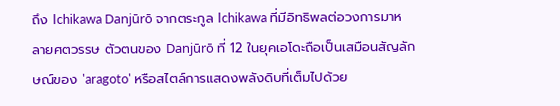ถึง Ichikawa Danjūrō จากตระกูล Ichikawa ที่มีอิทธิพลต่อวงการมาหลายศตวรรษ ตัวตนของ Danjūrō ที่ 12 ในยุคเอโดะถือเป็นเสมือนสัญลักษณ์ของ 'aragoto' หรือสไตล์การแสดงพลังดิบที่เต็มไปด้วย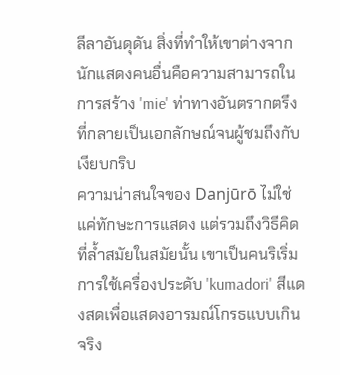ลีลาอันดุดัน สิ่งที่ทำให้เขาต่างจากนักแสดงคนอื่นคือความสามารถในการสร้าง 'mie' ท่าทางอันตรากตรึงที่กลายเป็นเอกลักษณ์จนผู้ชมถึงกับเงียบกริบ
ความน่าสนใจของ Danjūrō ไม่ใช่แค่ทักษะการแสดง แต่รวมถึงวิธีคิดที่ล้ำสมัยในสมัยนั้น เขาเป็นคนริเริ่มการใช้เครื่องประดับ 'kumadori' สีแดงสดเพื่อแสดงอารมณ์โกรธแบบเกินจริง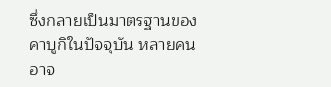ซึ่งกลายเป็นมาตรฐานของคาบูกิในปัจจุบัน หลายคนอาจ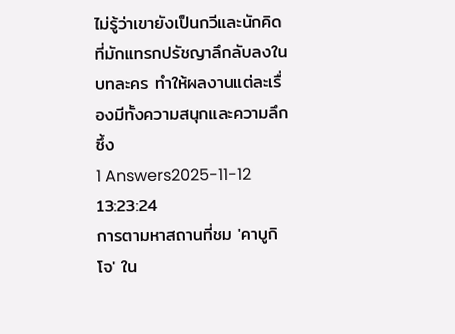ไม่รู้ว่าเขายังเป็นกวีและนักคิดที่มักแทรกปรัชญาลึกลับลงในบทละคร ทำให้ผลงานแต่ละเรื่องมีทั้งความสนุกและความลึกซึ้ง
1 Answers2025-11-12 13:23:24
การตามหาสถานที่ชม 'คาบูกิโจ' ใน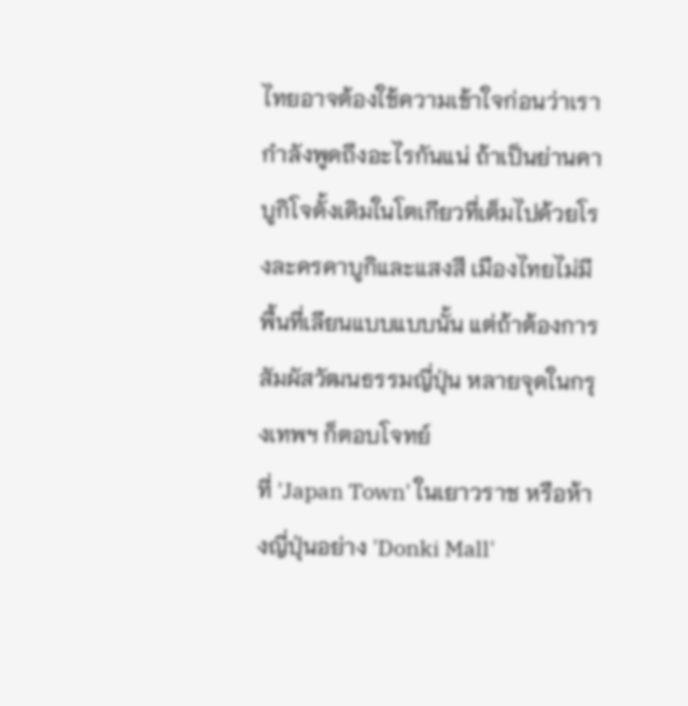ไทยอาจต้องใช้ความเข้าใจก่อนว่าเรากำลังพูดถึงอะไรกันแน่ ถ้าเป็นย่านคาบูกิโจดั้งเดิมในโตเกียวที่เต็มไปด้วยโรงละครคาบูกิและแสงสี เมืองไทยไม่มีพื้นที่เลียนแบบแบบนั้น แต่ถ้าต้องการสัมผัสวัฒนธรรมญี่ปุ่น หลายจุดในกรุงเทพฯ ก็ตอบโจทย์
ที่ 'Japan Town' ในเยาวราช หรือห้างญี่ปุ่นอย่าง 'Donki Mall'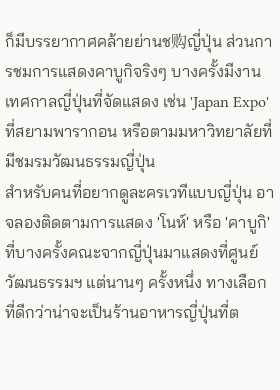ก็มีบรรยากาศคล้ายย่านช购ญี่ปุ่น ส่วนการชมการแสดงคาบูกิจริงๆ บางครั้งมีงานเทศกาลญี่ปุ่นที่จัดแสดง เช่น 'Japan Expo' ที่สยามพารากอน หรือตามมหาวิทยาลัยที่มีชมรมวัฒนธรรมญี่ปุ่น
สำหรับคนที่อยากดูละครเวทีแบบญี่ปุ่น อาจลองติดตามการแสดง 'โนห์' หรือ 'คาบูกิ' ที่บางครั้งคณะจากญี่ปุ่นมาแสดงที่ศูนย์วัฒนธรรมฯ แต่นานๆ ครั้งหนึ่ง ทางเลือกที่ดีกว่าน่าจะเป็นร้านอาหารญี่ปุ่นที่ต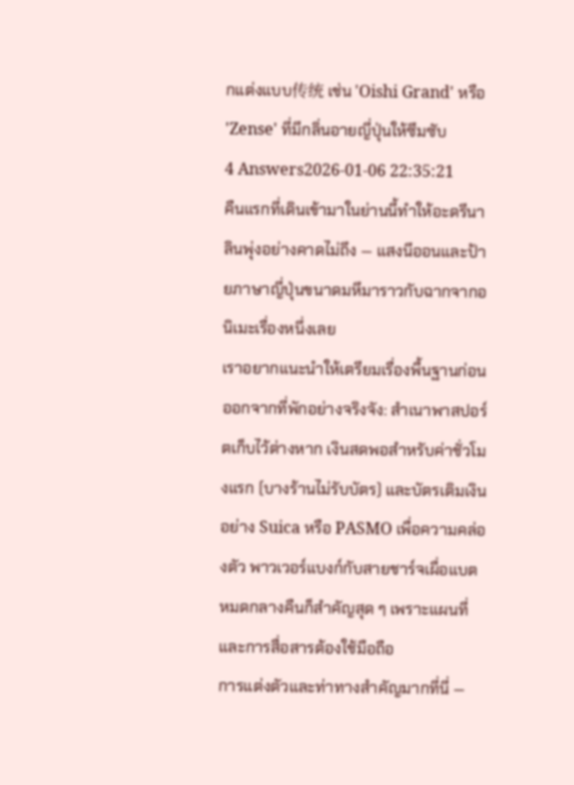กแต่งแบบ传统 เช่น 'Oishi Grand' หรือ 'Zense' ที่มีกลิ่นอายญี่ปุ่นให้ซึมซับ
4 Answers2026-01-06 22:35:21
คืนแรกที่เดินเข้ามาในย่านนี้ทำให้อะดรีนาลินพุ่งอย่างคาดไม่ถึง — แสงนีออนและป้ายภาษาญี่ปุ่นขนาดมหึมาราวกับฉากจากอนิเมะเรื่องหนึ่งเลย
เราอยากแนะนำให้เตรียมเรื่องพื้นฐานก่อนออกจากที่พักอย่างจริงจัง: สำเนาพาสปอร์ตเก็บไว้ต่างหาก เงินสดพอสำหรับค่าชั่วโมงแรก (บางร้านไม่รับบัตร) และบัตรเติมเงินอย่าง Suica หรือ PASMO เพื่อความคล่องตัว พาวเวอร์แบงก์กับสายชาร์จเผื่อแบตหมดกลางคืนก็สำคัญสุด ๆ เพราะแผนที่และการสื่อสารต้องใช้มือถือ
การแต่งตัวและท่าทางสำคัญมากที่นี่ —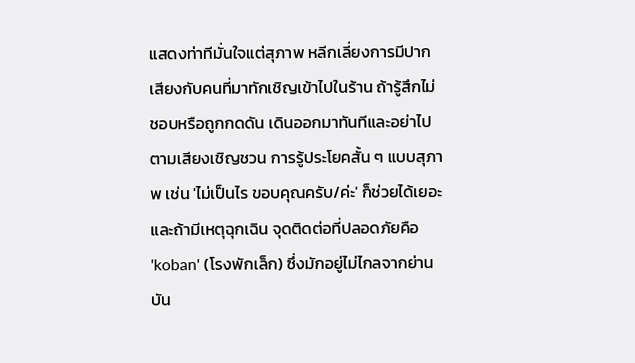แสดงท่าทีมั่นใจแต่สุภาพ หลีกเลี่ยงการมีปากเสียงกับคนที่มาทักเชิญเข้าไปในร้าน ถ้ารู้สึกไม่ชอบหรือถูกกดดัน เดินออกมาทันทีและอย่าไปตามเสียงเชิญชวน การรู้ประโยคสั้น ๆ แบบสุภาพ เช่น 'ไม่เป็นไร ขอบคุณครับ/ค่ะ' ก็ช่วยได้เยอะ และถ้ามีเหตุฉุกเฉิน จุดติดต่อที่ปลอดภัยคือ 'koban' (โรงพักเล็ก) ซึ่งมักอยู่ไม่ไกลจากย่านบัน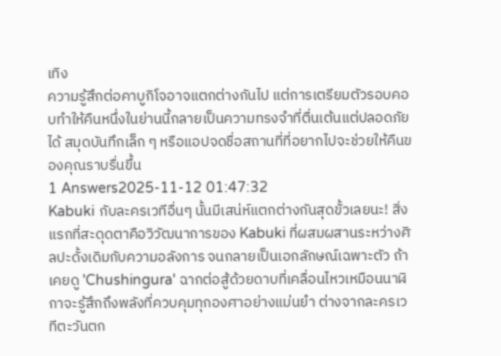เทิง
ความรู้สึกต่อคาบูกิโจอาจแตกต่างกันไป แต่การเตรียมตัวรอบคอบทำให้คืนหนึ่งในย่านนี้กลายเป็นความทรงจำที่ตื่นเต้นแต่ปลอดภัยได้ สมุดบันทึกเล็ก ๆ หรือแอปจดชื่อสถานที่ที่อยากไปจะช่วยให้คืนของคุณราบรื่นขึ้น
1 Answers2025-11-12 01:47:32
Kabuki กับละครเวทีอื่นๆ นั้นมีเสน่ห์แตกต่างกันสุดขั้วเลยนะ! สิ่งแรกที่สะดุดตาคือวิวัฒนาการของ Kabuki ที่ผสมผสานระหว่างศิลปะดั้งเดิมกับความอลังการ จนกลายเป็นเอกลักษณ์เฉพาะตัว ถ้าเคยดู 'Chushingura' ฉากต่อสู้ด้วยดาบที่เคลื่อนไหวเหมือนนาฬิกาจะรู้สึกถึงพลังที่ควบคุมทุกองศาอย่างแม่นยำ ต่างจากละครเวทีตะวันตก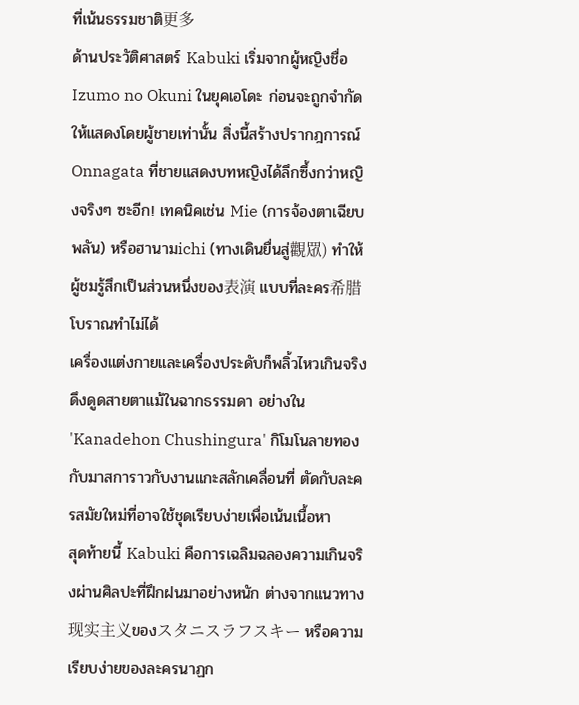ที่เน้นธรรมชาติ更多
ด้านประวัติศาสตร์ Kabuki เริ่มจากผู้หญิงชื่อ Izumo no Okuni ในยุคเอโดะ ก่อนจะถูกจำกัดให้แสดงโดยผู้ชายเท่านั้น สิ่งนี้สร้างปรากฎการณ์ Onnagata ที่ชายแสดงบทหญิงได้ลึกซึ้งกว่าหญิงจริงๆ ซะอีก! เทคนิคเช่น Mie (การจ้องตาเฉียบพลัน) หรือฮานามichi (ทางเดินยื่นสู่觀眾) ทำให้ผู้ชมรู้สึกเป็นส่วนหนึ่งของ表演 แบบที่ละคร希腊โบราณทำไม่ได้
เครื่องแต่งกายและเครื่องประดับก็พลิ้วไหวเกินจริง ดึงดูดสายตาแม้ในฉากธรรมดา อย่างใน 'Kanadehon Chushingura' กิโมโนลายทองกับมาสการาวกับงานแกะสลักเคลื่อนที่ ตัดกับละครสมัยใหม่ที่อาจใช้ชุดเรียบง่ายเพื่อเน้นเนื้อหา
สุดท้ายนี้ Kabuki คือการเฉลิมฉลองความเกินจริงผ่านศิลปะที่ฝึกฝนมาอย่างหนัก ต่างจากแนวทาง现实主义ของスタニスラフスキー หรือความเรียบง่ายของละครนาฏก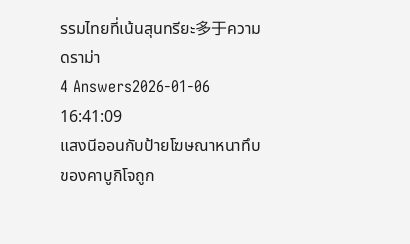รรมไทยที่เน้นสุนทรียะ多于ความดราม่า
4 Answers2026-01-06 16:41:09
แสงนีออนกับป้ายโฆษณาหนาทึบของคาบูกิโจถูก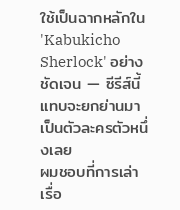ใช้เป็นฉากหลักใน 'Kabukicho Sherlock' อย่างชัดเจน — ซีรีส์นี้แทบจะยกย่านมาเป็นตัวละครตัวหนึ่งเลย
ผมชอบที่การเล่าเรื่อ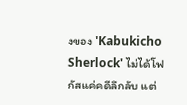งของ 'Kabukicho Sherlock' ไม่ได้โฟกัสแค่คดีลึกลับ แต่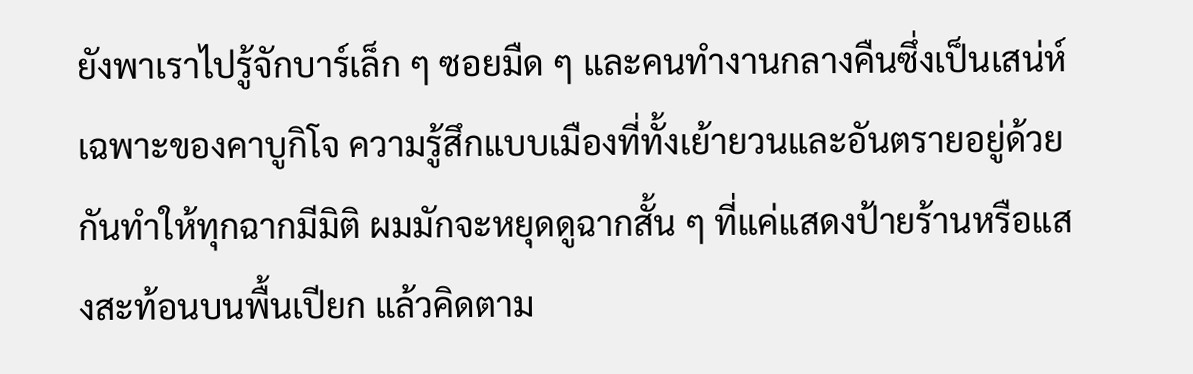ยังพาเราไปรู้จักบาร์เล็ก ๆ ซอยมืด ๆ และคนทำงานกลางคืนซึ่งเป็นเสน่ห์เฉพาะของคาบูกิโจ ความรู้สึกแบบเมืองที่ทั้งเย้ายวนและอันตรายอยู่ด้วยกันทำให้ทุกฉากมีมิติ ผมมักจะหยุดดูฉากสั้น ๆ ที่แค่แสดงป้ายร้านหรือแสงสะท้อนบนพื้นเปียก แล้วคิดตาม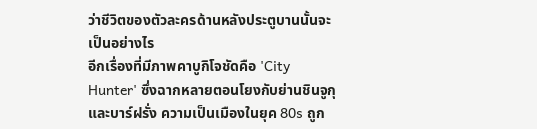ว่าชีวิตของตัวละครด้านหลังประตูบานนั้นจะเป็นอย่างไร
อีกเรื่องที่มีภาพคาบูกิโจชัดคือ 'City Hunter' ซึ่งฉากหลายตอนโยงกับย่านชินจูกุและบาร์ฝรั่ง ความเป็นเมืองในยุค 80s ถูก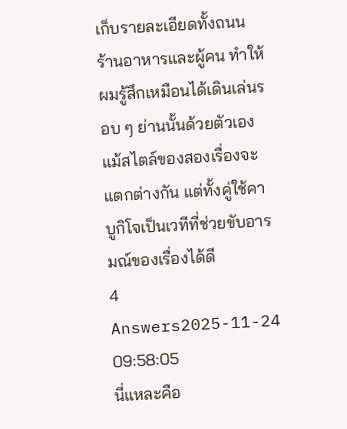เก็บรายละเอียดทั้งถนน ร้านอาหารและผู้คน ทำให้ผมรู้สึกเหมือนได้เดินเล่นรอบ ๆ ย่านนั้นด้วยตัวเอง แม้สไตล์ของสองเรื่องจะแตกต่างกัน แต่ทั้งคู่ใช้คาบูกิโจเป็นเวทีที่ช่วยขับอารมณ์ของเรื่องได้ดี
4 Answers2025-11-24 09:58:05
นี่แหละคือ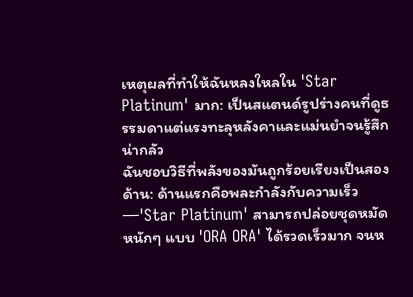เหตุผลที่ทำให้ฉันหลงใหลใน 'Star Platinum' มาก: เป็นสแตนด์รูปร่างคนที่ดูธรรมดาแต่แรงทะลุหลังคาและแม่นยำจนรู้สึกน่ากลัว
ฉันชอบวิธีที่พลังของมันถูกร้อยเรียงเป็นสองด้าน: ด้านแรกคือพละกำลังกับความเร็ว—'Star Platinum' สามารถปล่อยชุดหมัดหนักๆ แบบ 'ORA ORA' ได้รวดเร็วมาก จนห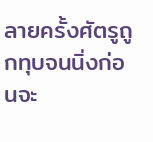ลายครั้งศัตรูถูกทุบจนนิ่งก่อนจะ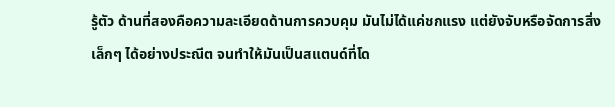รู้ตัว ด้านที่สองคือความละเอียดด้านการควบคุม มันไม่ได้แค่ชกแรง แต่ยังจับหรือจัดการสิ่งเล็กๆ ได้อย่างประณีต จนทำให้มันเป็นสแตนด์ที่โด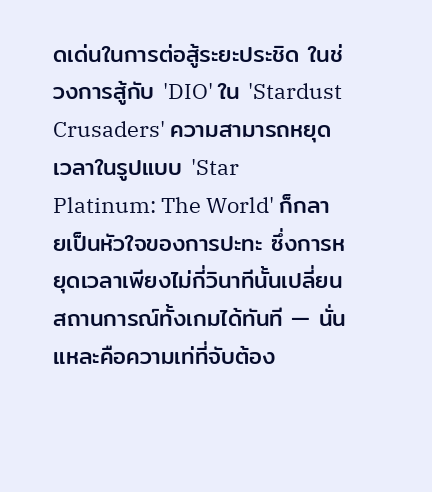ดเด่นในการต่อสู้ระยะประชิด ในช่วงการสู้กับ 'DIO' ใน 'Stardust Crusaders' ความสามารถหยุดเวลาในรูปแบบ 'Star Platinum: The World' ก็กลายเป็นหัวใจของการปะทะ ซึ่งการหยุดเวลาเพียงไม่กี่วินาทีนั้นเปลี่ยนสถานการณ์ทั้งเกมได้ทันที — นั่นแหละคือความเท่ที่จับต้อง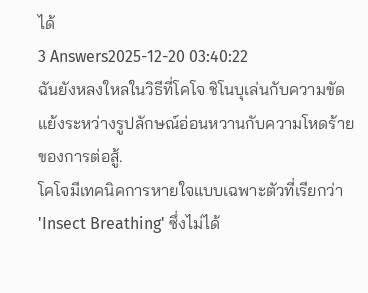ได้
3 Answers2025-12-20 03:40:22
ฉันยังหลงใหลในวิธีที่โคโจ ชิโนบุเล่นกับความขัดแย้งระหว่างรูปลักษณ์อ่อนหวานกับความโหดร้ายของการต่อสู้.
โคโจมีเทคนิคการหายใจแบบเฉพาะตัวที่เรียกว่า 'Insect Breathing' ซึ่งไม่ได้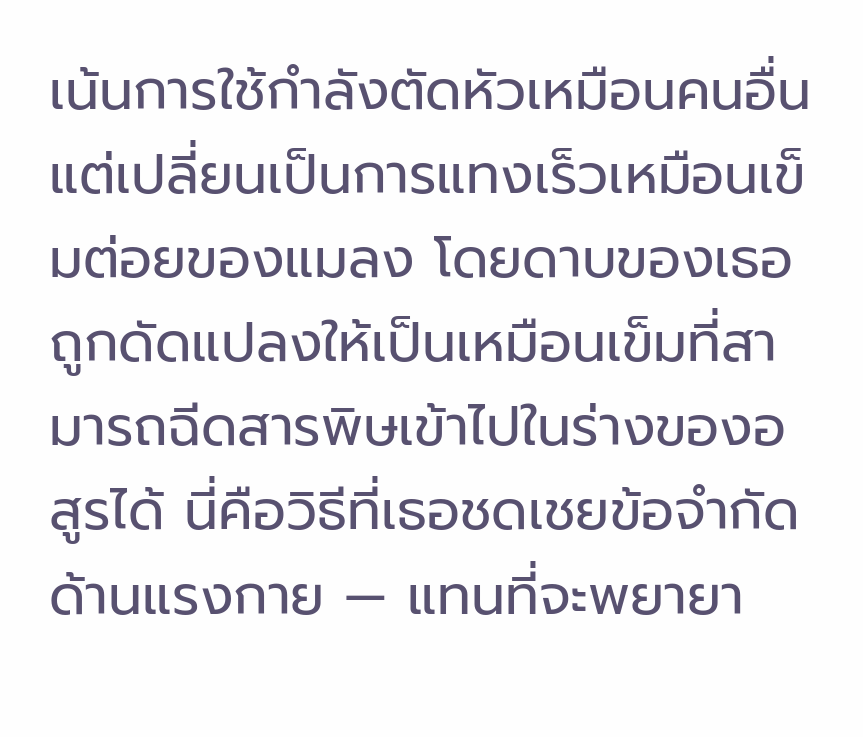เน้นการใช้กำลังตัดหัวเหมือนคนอื่น แต่เปลี่ยนเป็นการแทงเร็วเหมือนเข็มต่อยของแมลง โดยดาบของเธอถูกดัดแปลงให้เป็นเหมือนเข็มที่สามารถฉีดสารพิษเข้าไปในร่างของอสูรได้ นี่คือวิธีที่เธอชดเชยข้อจำกัดด้านแรงกาย — แทนที่จะพยายา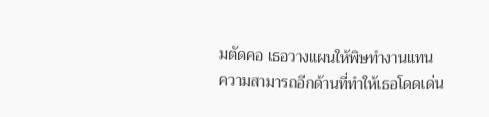มตัดคอ เธอวางแผนให้พิษทำงานแทน
ความสามารถอีกด้านที่ทำให้เธอโดดเด่น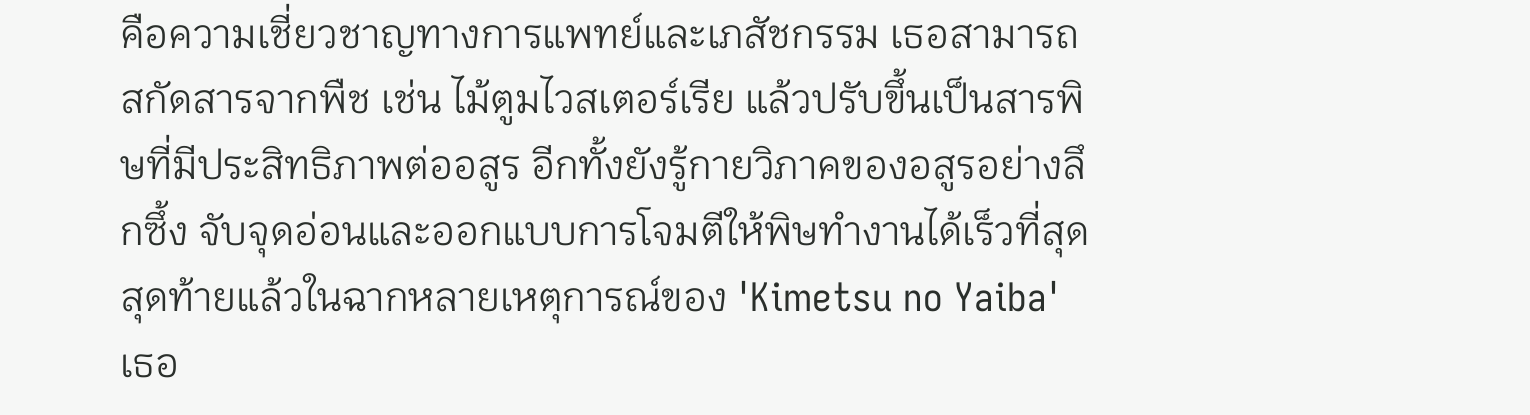คือความเชี่ยวชาญทางการแพทย์และเภสัชกรรม เธอสามารถสกัดสารจากพืช เช่น ไม้ตูมไวสเตอร์เรีย แล้วปรับขึ้นเป็นสารพิษที่มีประสิทธิภาพต่ออสูร อีกทั้งยังรู้กายวิภาคของอสูรอย่างลึกซึ้ง จับจุดอ่อนและออกแบบการโจมตีให้พิษทำงานได้เร็วที่สุด สุดท้ายแล้วในฉากหลายเหตุการณ์ของ 'Kimetsu no Yaiba' เธอ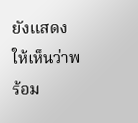ยังแสดงให้เห็นว่าพร้อม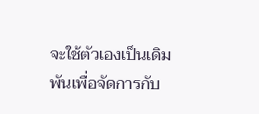จะใช้ตัวเองเป็นเดิมพันเพื่อจัดการกับ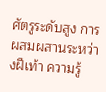ศัตรูระดับสูง การผสมผสานระหว่างฝีเท้า ความรู้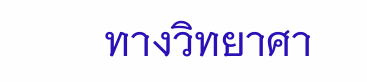ทางวิทยาศา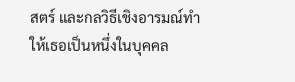สตร์ และกลวิธีเชิงอารมณ์ทำให้เธอเป็นหนึ่งในบุคคล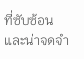ที่ซับซ้อนและน่าจดจำ